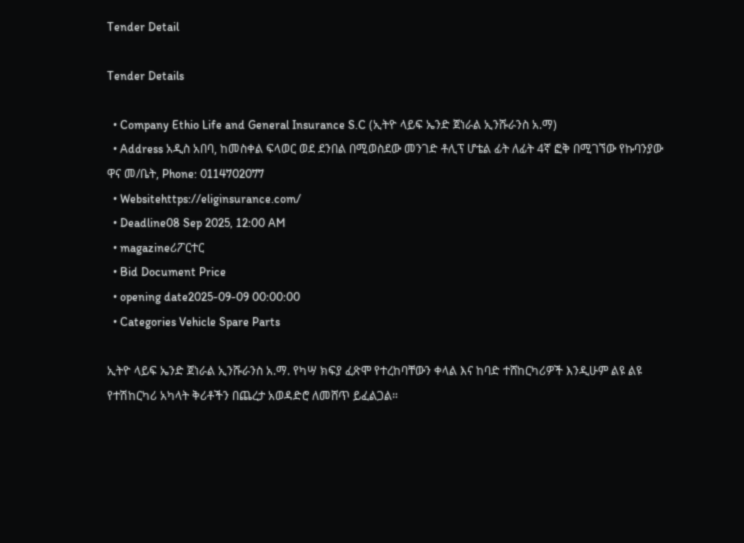Tender Detail

Tender Details

  • Company Ethio Life and General Insurance S.C (ኢትዮ ላይፍ ኤንድ ጀነራል ኢንሹራንስ አ.ማ)
  • Address አዲስ አበባ, ከመስቀል ፍላወር ወደ ደንበል በሚወስደው መንገድ ቶሊፕ ሆቴል ፊት ለፊት 4ኛ ፎቅ በሚገኘው የኩባንያው ዋና መ/ቤት, Phone: 0114702077
  • Websitehttps://eliginsurance.com/
  • Deadline08 Sep 2025, 12:00 AM
  • magazineሪፖርተር
  • Bid Document Price
  • opening date2025-09-09 00:00:00
  • Categories Vehicle Spare Parts

ኢትዮ ላይፍ ኤንድ ጀነራል ኢንሹራንስ አ.ማ. የካሣ ክፍያ ፈጽሞ የተረከባቸውን ቀላል እና ከባድ ተሸከርካሪዎች እንዲሁም ልዩ ልዩ የተሽከርካሪ አካላት ቅሪቶችን በጨረታ አወዳድሮ ለመሸጥ ይፈልጋል።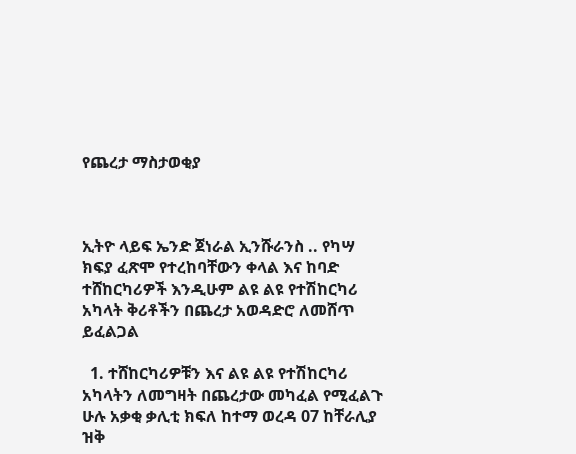የጨረታ ማስታወቂያ



ኢትዮ ላይፍ ኤንድ ጀነራል ኢንሹራንስ .. የካሣ ክፍያ ፈጽሞ የተረከባቸውን ቀላል እና ከባድ ተሸከርካሪዎች እንዲሁም ልዩ ልዩ የተሽከርካሪ አካላት ቅሪቶችን በጨረታ አወዳድሮ ለመሸጥ ይፈልጋል

  1. ተሸከርካሪዎቹን እና ልዩ ልዩ የተሽከርካሪ አካላትን ለመግዛት በጨረታው መካፈል የሚፈልጉ ሁሉ አቃቂ ቃሊቲ ክፍለ ከተማ ወረዳ 07 ከቸራሊያ ዝቅ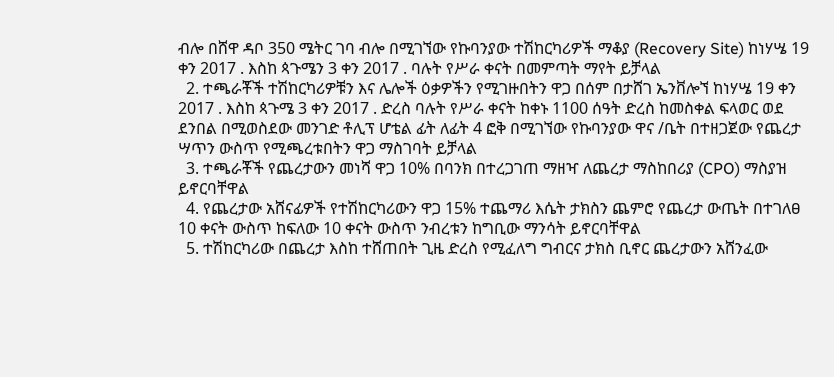ብሎ በሸዋ ዳቦ 350 ሜትር ገባ ብሎ በሚገኘው የኩባንያው ተሽከርካሪዎች ማቆያ (Recovery Site) ከነሃሤ 19 ቀን 2017 . እስከ ጳጉሜን 3 ቀን 2017 . ባሉት የሥራ ቀናት በመምጣት ማየት ይቻላል
  2. ተጫራቾች ተሽከርካሪዎቹን እና ሌሎች ዕቃዎችን የሚገዙበትን ዋጋ በሰም በታሸገ ኤንቨሎኘ ከነሃሤ 19 ቀን 2017 . እስከ ጳጉሜ 3 ቀን 2017 . ድረስ ባሉት የሥራ ቀናት ከቀኑ 1100 ሰዓት ድረስ ከመስቀል ፍላወር ወደ ደንበል በሚወስደው መንገድ ቶሊፕ ሆቴል ፊት ለፊት 4 ፎቅ በሚገኘው የኩባንያው ዋና /ቤት በተዘጋጀው የጨረታ ሣጥን ውስጥ የሚጫረቱበትን ዋጋ ማስገባት ይቻላል
  3. ተጫራቾች የጨረታውን መነሻ ዋጋ 10% በባንክ በተረጋገጠ ማዘዣ ለጨረታ ማስከበሪያ (CPO) ማስያዝ ይኖርባቸዋል
  4. የጨረታው አሸናፊዎች የተሽከርካሪውን ዋጋ 15% ተጨማሪ እሴት ታክስን ጨምሮ የጨረታ ውጤት በተገለፀ 10 ቀናት ውስጥ ከፍለው 10 ቀናት ውስጥ ንብረቱን ከግቢው ማንሳት ይኖርባቸዋል
  5. ተሽከርካሪው በጨረታ እስከ ተሸጠበት ጊዜ ድረስ የሚፈለግ ግብርና ታክስ ቢኖር ጨረታውን አሸንፈው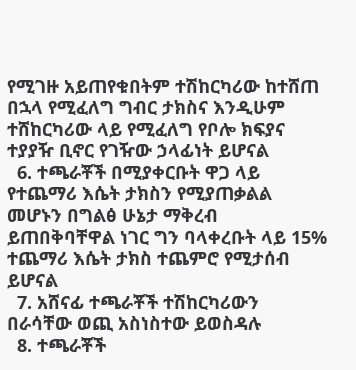የሚገዙ አይጠየቁበትም ተሽከርካሪው ከተሸጠ በኋላ የሚፈለግ ግብር ታክስና እንዲሁም ተሸከርካሪው ላይ የሚፈለግ የቦሎ ክፍያና ተያያዥ ቢኖር የገዥው ኃላፊነት ይሆናል
  6. ተጫራቾች በሚያቀርቡት ዋጋ ላይ የተጨማሪ እሴት ታክስን የሚያጠቃልል መሆኑን በግልፅ ሁኔታ ማቅረብ ይጠበቅባቸዋል ነገር ግን ባላቀረቡት ላይ 15% ተጨማሪ እሴት ታክስ ተጨምሮ የሚታሰብ ይሆናል
  7. አሸናፊ ተጫራቾች ተሽከርካሪውን በራሳቸው ወጪ አስነስተው ይወስዳሉ
  8. ተጫራቾች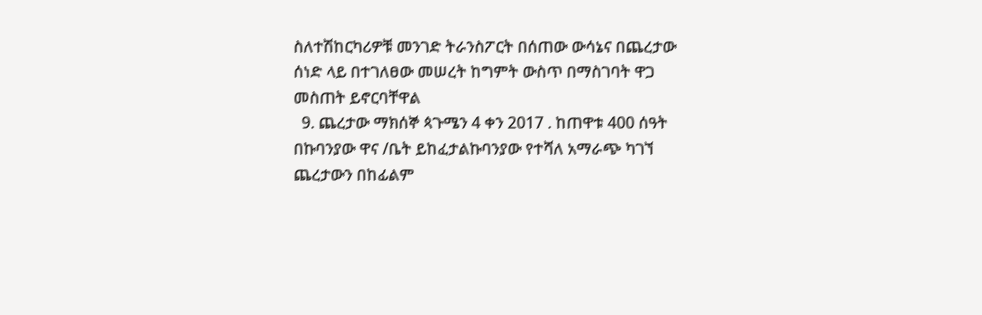ስለተሽከርካሪዎቹ መንገድ ትራንስፖርት በሰጠው ውሳኔና በጨረታው ሰነድ ላይ በተገለፀው መሠረት ከግምት ውስጥ በማስገባት ዋጋ መስጠት ይኖርባቸዋል
  9. ጨረታው ማክሰኞ ጳጉሜን 4 ቀን 2017 . ከጠዋቱ 400 ሰዓት በኩባንያው ዋና /ቤት ይከፈታልኩባንያው የተሻለ አማራጭ ካገኘ ጨረታውን በከፊልም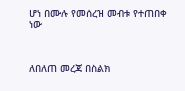ሆነ በሙሉ የመሰረዝ መብቱ የተጠበቀ ነው



ለበለጠ መረጃ በስልክ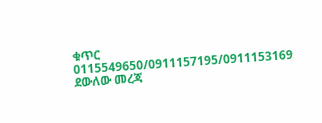ቁጥር 0115549650/0911157195/0911153169 ደውለው መረጃ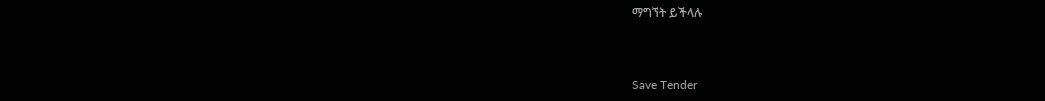ማግኘት ይችላሉ



Save Tender